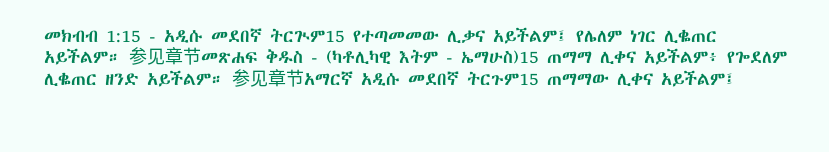መክብብ 1:15 - አዲሱ መደበኛ ትርጒም15 የተጣመመው ሊቃና አይችልም፤ የሌለም ነገር ሊቈጠር አይችልም። 参见章节መጽሐፍ ቅዱስ - (ካቶሊካዊ እትም - ኤማሁስ)15 ጠማማ ሊቀና አይችልም፥ የጐደለም ሊቈጠር ዘንድ አይችልም። 参见章节አማርኛ አዲሱ መደበኛ ትርጉም15 ጠማማው ሊቀና አይችልም፤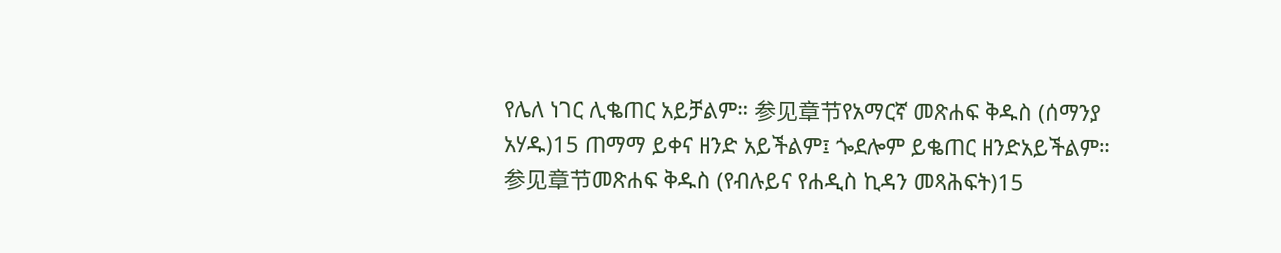የሌለ ነገር ሊቈጠር አይቻልም። 参见章节የአማርኛ መጽሐፍ ቅዱስ (ሰማንያ አሃዱ)15 ጠማማ ይቀና ዘንድ አይችልም፤ ጐደሎም ይቈጠር ዘንድአይችልም። 参见章节መጽሐፍ ቅዱስ (የብሉይና የሐዲስ ኪዳን መጻሕፍት)15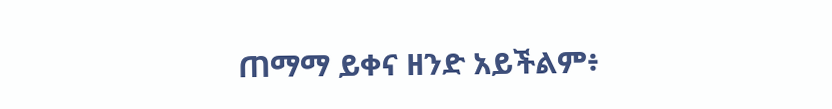ጠማማ ይቀና ዘንድ አይችልም፥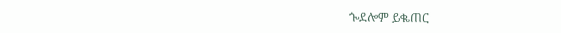ጐደሎም ይቈጠር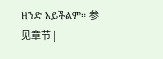ዘንድ አይችልም። 参见章节 |